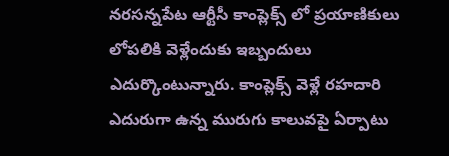నరసన్నపేట ఆర్టీసీ కాంప్లెక్స్ లో ప్రయాణికులు లోపలికి వెళ్లేందుకు ఇబ్బందులు ఎదుర్కొంటున్నారు. కాంప్లెక్స్ వెళ్లే రహదారి ఎదురుగా ఉన్న మురుగు కాలువపై ఏర్పాటు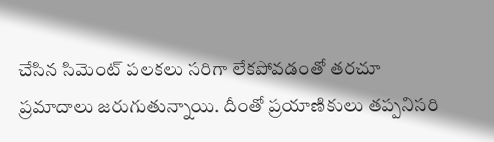చేసిన సిమెంట్ పలకలు సరిగా లేకపోవడంతో తరచూ ప్రమాదాలు జరుగుతున్నాయి. దీంతో ప్రయాణికులు తప్పనిసరి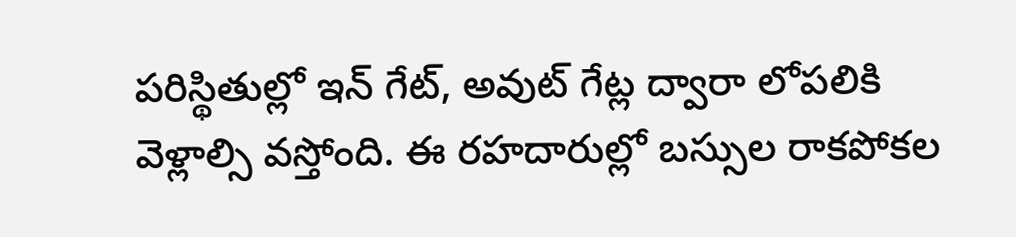పరిస్థితుల్లో ఇన్ గేట్, అవుట్ గేట్ల ద్వారా లోపలికి వెళ్లాల్సి వస్తోంది. ఈ రహదారుల్లో బస్సుల రాకపోకల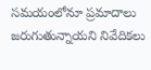సమయంలోనూ ప్రమాదాలు జరుగుతున్నాయని నివేదికలు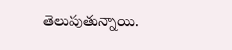తెలుపుతున్నాయి.